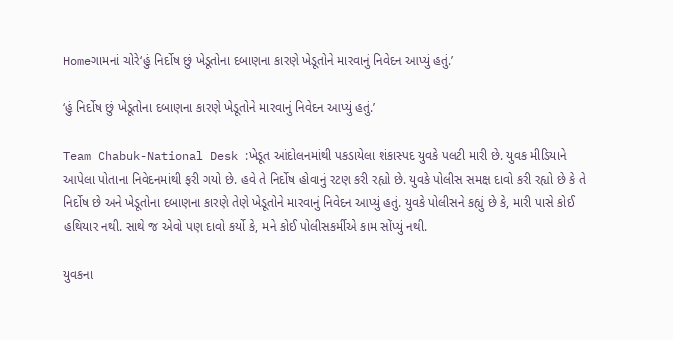Homeગામનાં ચોરે‘હું નિર્દોષ છું ખેડૂતોના દબાણના કારણે ખેડૂતોને મારવાનું નિવેદન આપ્યું હતું.’

‘હું નિર્દોષ છું ખેડૂતોના દબાણના કારણે ખેડૂતોને મારવાનું નિવેદન આપ્યું હતું.’

Team Chabuk-National Desk :ખેડૂત આંદોલનમાંથી પકડાયેલા શંકાસ્પદ યુવકે પલટી મારી છે. યુવક મીડિયાને આપેલા પોતાના નિવેદનમાંથી ફરી ગયો છે. હવે તે નિર્દોષ હોવાનું રટણ કરી રહ્યો છે. યુવકે પોલીસ સમક્ષ દાવો કરી રહ્યો છે કે તે નિર્દોષ છે અને ખેડૂતોના દબાણના કારણે તેણે ખેડૂતોને મારવાનું નિવેદન આપ્યું હતું. યુવકે પોલીસને કહ્યું છે કે, મારી પાસે કોઈ હથિયાર નથી. સાથે જ એવો પણ દાવો કર્યો કે, મને કોઈ પોલીસકર્મીએ કામ સોંપ્યું નથી.

યુવકના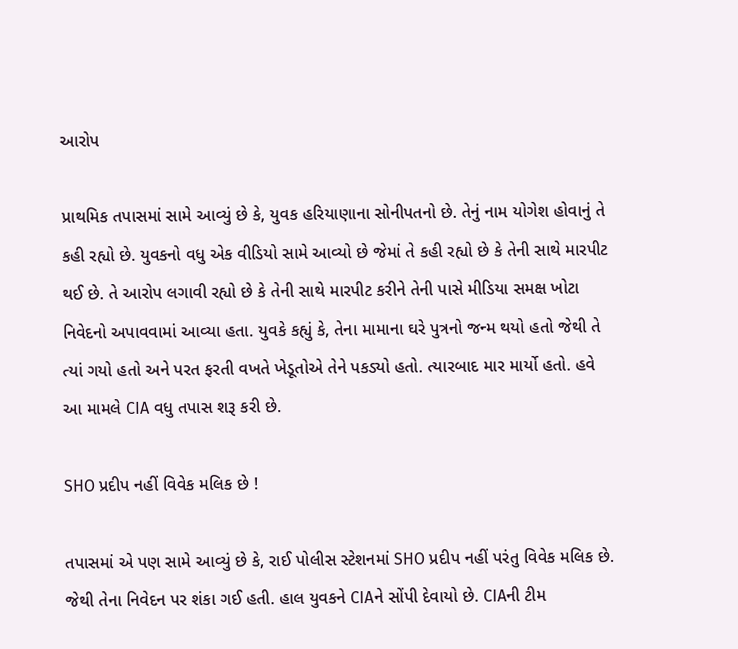આરોપ

પ્રાથમિક તપાસમાં સામે આવ્યું છે કે, યુવક હરિયાણાના સોનીપતનો છે. તેનું નામ યોગેશ હોવાનું તે કહી રહ્યો છે. યુવકનો વધુ એક વીડિયો સામે આવ્યો છે જેમાં તે કહી રહ્યો છે કે તેની સાથે મારપીટ થઈ છે. તે આરોપ લગાવી રહ્યો છે કે તેની સાથે મારપીટ કરીને તેની પાસે મીડિયા સમક્ષ ખોટા નિવેદનો અપાવવામાં આવ્યા હતા. યુવકે કહ્યું કે, તેના મામાના ઘરે પુત્રનો જન્મ થયો હતો જેથી તે ત્યાં ગયો હતો અને પરત ફરતી વખતે ખેડૂતોએ તેને પકડ્યો હતો. ત્યારબાદ માર માર્યો હતો. હવે આ મામલે CIA વધુ તપાસ શરૂ કરી છે.

SHO પ્રદીપ નહીં વિવેક મલિક છે !

તપાસમાં એ પણ સામે આવ્યું છે કે, રાઈ પોલીસ સ્ટેશનમાં SHO પ્રદીપ નહીં પરંતુ વિવેક મલિક છે. જેથી તેના નિવેદન પર શંકા ગઈ હતી. હાલ યુવકને CIAને સોંપી દેવાયો છે. CIAની ટીમ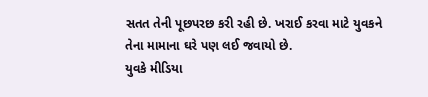સતત તેની પૂછપરછ કરી રહી છે. ખરાઈ કરવા માટે યુવકને તેના મામાના ઘરે પણ લઈ જવાયો છે.
યુવકે મીડિયા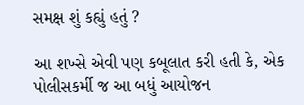સમક્ષ શું કહ્યું હતું ?

આ શખ્સે એવી પણ કબૂલાત કરી હતી કે, એક પોલીસકર્મી જ આ બધું આયોજન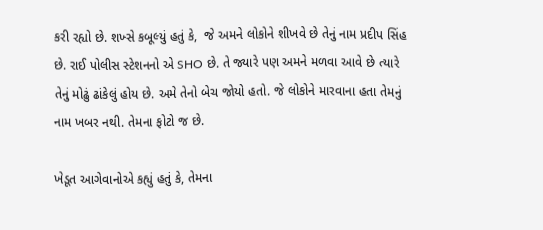કરી રહ્યો છે. શખ્સે કબૂલ્યું હતું કે,  જે અમને લોકોને શીખવે છે તેનું નામ પ્રદીપ સિંહ છે. રાઈ પોલીસ સ્ટેશનનો એ SHO છે. તે જ્યારે પણ અમને મળવા આવે છે ત્યારે તેનું મોઢું ઢાંકેલું હોય છે. અમે તેનો બેચ જોયો હતો. જે લોકોને મારવાના હતા તેમનું નામ ખબર નથી. તેમના ફોટો જ છે.

ખેડૂત આગેવાનોએ કહ્યું હતું કે, તેમના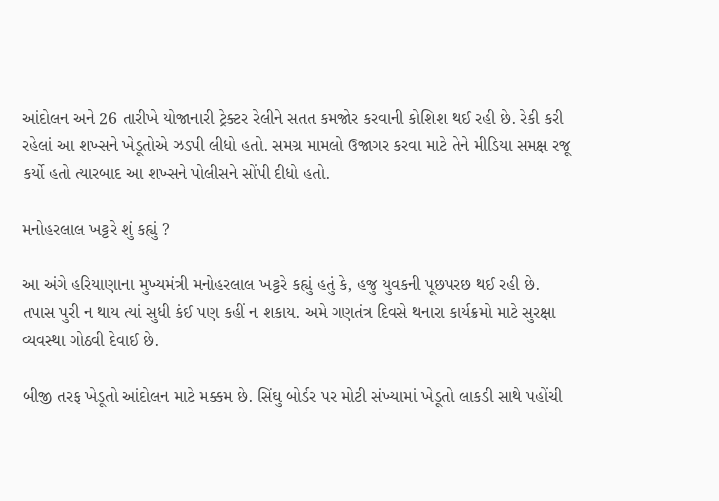આંદોલન અને 26 તારીખે યોજાનારી ટ્રેક્ટર રેલીને સતત કમજોર કરવાની કોશિશ થઈ રહી છે. રેકી કરી રહેલાં આ શખ્સને ખેડૂતોએ ઝડપી લીધો હતો. સમગ્ર મામલો ઉજાગર કરવા માટે તેને મીડિયા સમક્ષ રજૂ કર્યો હતો ત્યારબાદ આ શખ્સને પોલીસને સોંપી દીધો હતો.

મનોહરલાલ ખટ્ટરે શું કહ્યું ?

આ અંગે હરિયાણાના મુખ્યમંત્રી મનોહરલાલ ખટ્ટરે કહ્યું હતું કે, હજુ યુવકની પૂછપરછ થઈ રહી છે. તપાસ પુરી ન થાય ત્યાં સુધી કંઈ પણ કહીં ન શકાય. અમે ગણતંત્ર દિવસે થનારા કાર્યક્રમો માટે સુરક્ષા વ્યવસ્થા ગોઠવી દેવાઈ છે.

બીજી તરફ ખેડૂતો આંદોલન માટે મક્કમ છે. સિંઘુ બોર્ડર પર મોટી સંખ્યામાં ખેડૂતો લાકડી સાથે પહોંચી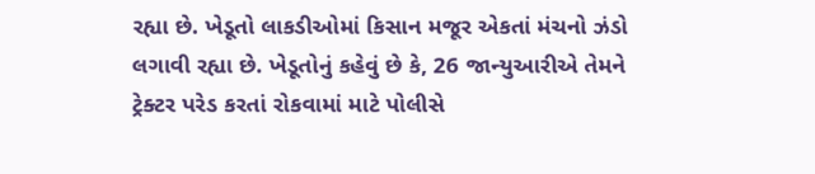રહ્યા છે. ખેડૂતો લાકડીઓમાં કિસાન મજૂર એકતાં મંચનો ઝંડો લગાવી રહ્યા છે. ખેડૂતોનું કહેવું છે કે, 26 જાન્યુઆરીએ તેમને ટ્રેક્ટર પરેડ કરતાં રોકવામાં માટે પોલીસે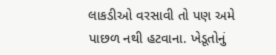લાકડીઓ વરસાવી તો પણ અમે પાછળ નથી હટવાના. ખેડૂતોનું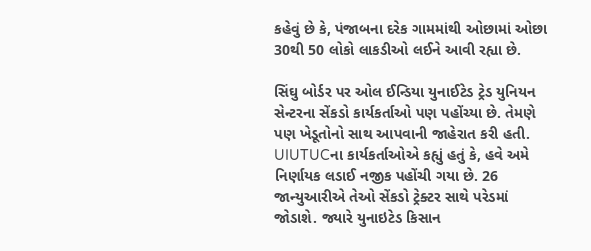કહેવું છે કે, પંજાબના દરેક ગામમાંથી ઓછામાં ઓછા 30થી 50 લોકો લાકડીઓ લઈને આવી રહ્યા છે.

સિંઘુ બોર્ડર પર ઓલ ઈન્ડિયા યુનાઈટેડ ટ્રેડ યુનિયન સેન્ટરના સેંકડો કાર્યકર્તાઓ પણ પહોંચ્યા છે. તેમણે પણ ખેડૂતોનો સાથ આપવાની જાહેરાત કરી હતી. UIUTUCના કાર્યકર્તાઓએ કહ્યું હતું કે, હવે અમે નિર્ણાયક લડાઈ નજીક પહોંચી ગયા છે. 26 જાન્યુઆરીએ તેઓ સેંકડો ટ્રેક્ટર સાથે પરેડમાં જોડાશે. જ્યારે યુનાઇટેડ કિસાન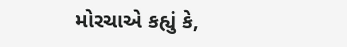મોરચાએ કહ્યું કે,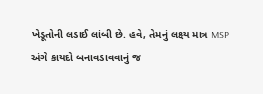ખેડૂતોની લડાઈ લાંબી છે. હવે, તેમનું લક્ષ્ય માત્ર MSP અંગે કાયદો બનાવડાવવાનું જ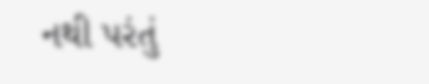નથી પરંતું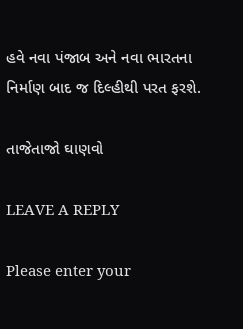હવે નવા પંજાબ અને નવા ભારતના નિર્માણ બાદ જ દિલ્હીથી પરત ફરશે.

તાજેતાજો ઘાણવો

LEAVE A REPLY

Please enter your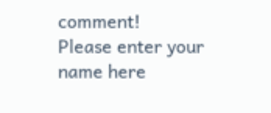comment!
Please enter your name here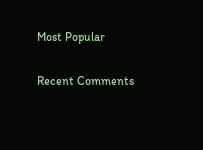Most Popular

Recent Comments